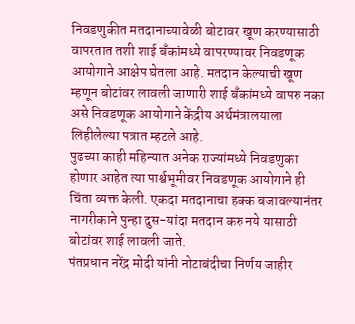निवडणुकीत मतदानाच्यावेळी बोटावर खूण करण्यासाठी वापरतात तशी शाई बँकांमध्ये वापरण्यावर निवडणूक आयोगाने आक्षेप घेतला आहे. मतदान केल्याची खूण म्हणून बोटांवर लावली जाणारी शाई बँकांमध्ये वापरु नका असे निवडणूक आयोगाने केंद्रीय अर्थमंत्रालयाला लिहीलेल्या पत्रात म्हटले आहे.
पुढच्या काही महिन्यात अनेक राज्यांमध्ये निवडणुका होणार आहेत त्या पार्श्वभूमीवर निवडणूक आयोगाने ही चिंता व्यक्त केली. एकदा मतदानाचा हक्क बजावल्यानंतर नागरीकाने पुन्हा दुस-यांदा मतदान करु नये यासाठी बोटांवर शाई लावली जाते.
पंतप्रधान नरेंद्र मोदी यांनी नोटाबंदीचा निर्णय जाहीर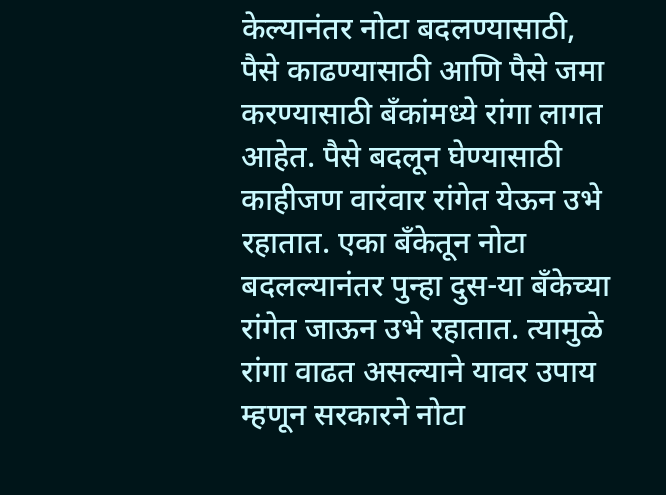केल्यानंतर नोटा बदलण्यासाठी, पैसे काढण्यासाठी आणि पैसे जमा करण्यासाठी बँकांमध्ये रांगा लागत आहेत. पैसे बदलून घेण्यासाठी काहीजण वारंवार रांगेत येऊन उभे रहातात. एका बँकेतून नोटा बदलल्यानंतर पुन्हा दुस-या बँकेच्या रांगेत जाऊन उभे रहातात. त्यामुळे रांगा वाढत असल्याने यावर उपाय म्हणून सरकारने नोटा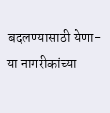बदलण्यासाठी येणा-या नागरीकांच्या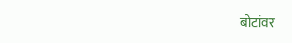बोटांवर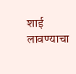शाई लावण्याचा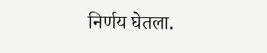निर्णय घेतला.